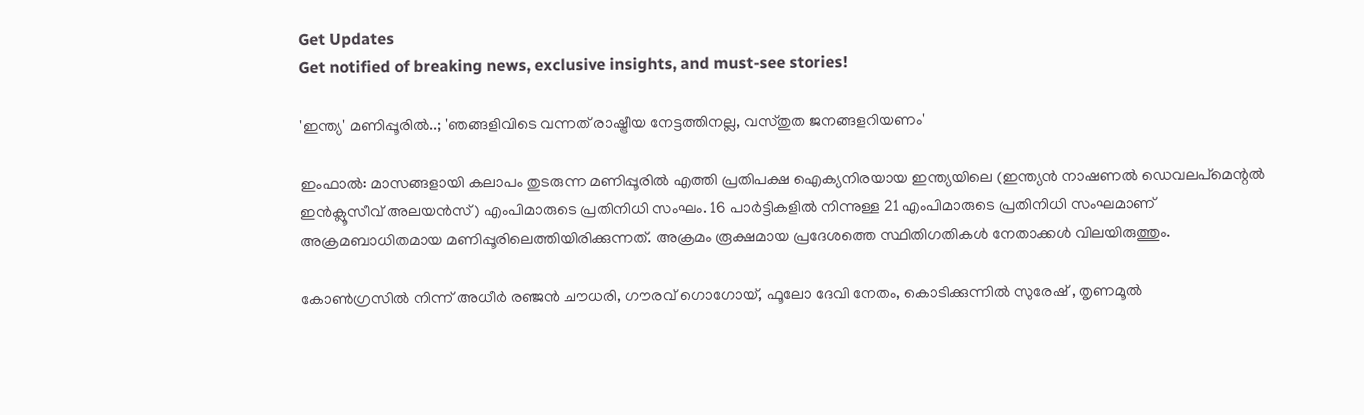Get Updates
Get notified of breaking news, exclusive insights, and must-see stories!

'ഇന്ത്യ' മണിപ്പൂരില്‍..; 'ഞങ്ങളിവിടെ വന്നത് രാഷ്ട്രീയ നേട്ടത്തിനല്ല, വസ്തുത ജനങ്ങളറിയണം'

ഇംഫാല്‍: മാസങ്ങളായി കലാപം തുടരുന്ന മണിപ്പൂരില്‍ എത്തി പ്രതിപക്ഷ ഐക്യനിരയായ ഇന്ത്യയിലെ (ഇന്ത്യന്‍ നാഷണല്‍ ഡെവലപ്മെന്റല്‍ ഇന്‍ക്ലൂസീവ് അലയന്‍സ്) എംപിമാരുടെ പ്രതിനിധി സംഘം. 16 പാര്‍ട്ടികളില്‍ നിന്നുള്ള 21 എംപിമാരുടെ പ്രതിനിധി സംഘമാണ് അക്രമബാധിതമായ മണിപ്പൂരിലെത്തിയിരിക്കുന്നത്. അക്രമം രൂക്ഷമായ പ്രദേശത്തെ സ്ഥിതിഗതികള്‍ നേതാക്കള്‍ വിലയിരുത്തും.

കോണ്‍ഗ്രസില്‍ നിന്ന് അധീര്‍ രഞ്ജന്‍ ചൗധരി, ഗൗരവ് ഗൊഗോയ്, ഫൂലോ ദേവി നേതം, കൊടിക്കുന്നില്‍ സുരേഷ് , തൃണമൂല്‍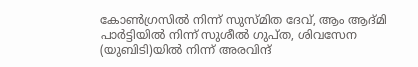കോണ്‍ഗ്രസില്‍ നിന്ന് സുസ്മിത ദേവ്, ആം ആദ്മി പാര്‍ട്ടിയില്‍ നിന്ന് സുശീല്‍ ഗുപ്ത, ശിവസേന (യുബിടി)യില്‍ നിന്ന് അരവിന്ദ്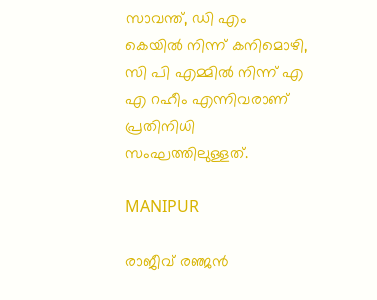സാവന്ത്, ഡി എം കെയില്‍ നിന്ന് കനിമൊഴി, സി പി എമ്മില്‍ നിന്ന് എ എ റഹീം എന്നിവരാണ് പ്രതിനിധി സംഘത്തിലുള്ളത്.

MANIPUR

രാജീവ് രഞ്ജന്‍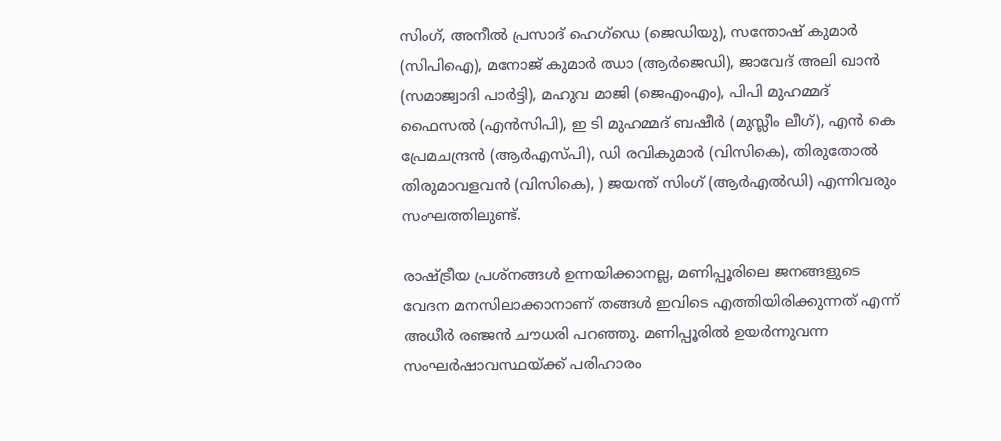സിംഗ്, അനീല്‍ പ്രസാദ് ഹെഗ്ഡെ (ജെഡിയു), സന്തോഷ് കുമാര്‍ (സിപിഐ), മനോജ് കുമാര്‍ ഝാ (ആര്‍ജെഡി), ജാവേദ് അലി ഖാന്‍ (സമാജ്വാദി പാര്‍ട്ടി), മഹുവ മാജി (ജെഎംഎം), പിപി മുഹമ്മദ് ഫൈസല്‍ (എന്‍സിപി), ഇ ടി മുഹമ്മദ് ബഷീര്‍ (മുസ്ലീം ലീഗ്), എന്‍ കെ പ്രേമചന്ദ്രന്‍ (ആര്‍എസ്പി), ഡി രവികുമാര്‍ (വിസികെ), തിരുതോല്‍ തിരുമാവളവന്‍ (വിസികെ), ) ജയന്ത് സിംഗ് (ആര്‍എല്‍ഡി) എന്നിവരും സംഘത്തിലുണ്ട്.

രാഷ്ട്രീയ പ്രശ്നങ്ങള്‍ ഉന്നയിക്കാനല്ല, മണിപ്പൂരിലെ ജനങ്ങളുടെ വേദന മനസിലാക്കാനാണ് തങ്ങള്‍ ഇവിടെ എത്തിയിരിക്കുന്നത് എന്ന് അധീര്‍ രഞ്ജന്‍ ചൗധരി പറഞ്ഞു. മണിപ്പൂരില്‍ ഉയര്‍ന്നുവന്ന സംഘര്‍ഷാവസ്ഥയ്ക്ക് പരിഹാരം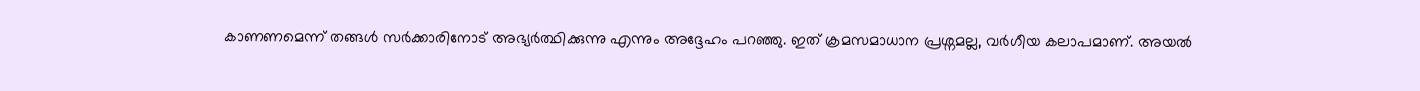കാണണമെന്ന് തങ്ങള്‍ സര്‍ക്കാരിനോട് അഭ്യര്‍ത്ഥിക്കുന്നു എന്നും അദ്ദേഹം പറഞ്ഞു. ഇത് ക്രമസമാധാന പ്രശ്നമല്ല, വര്‍ഗീയ കലാപമാണ്. അയല്‍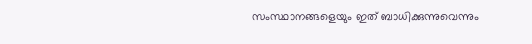സംസ്ഥാനങ്ങളെയും ഇത് ബാധിക്കുന്നുവെന്നും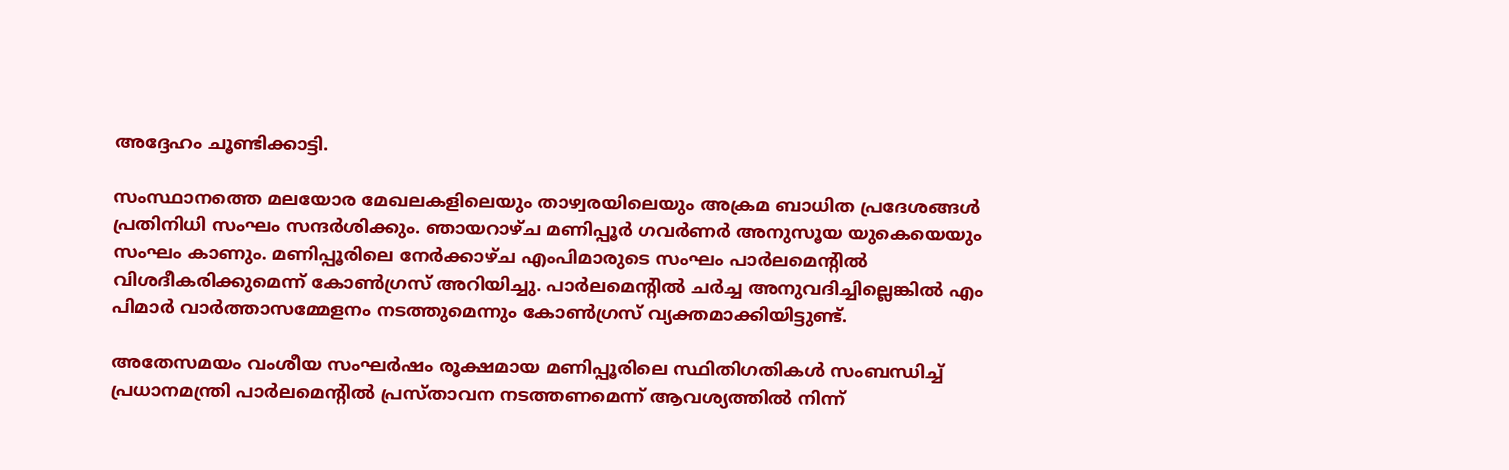അദ്ദേഹം ചൂണ്ടിക്കാട്ടി.

സംസ്ഥാനത്തെ മലയോര മേഖലകളിലെയും താഴ്വരയിലെയും അക്രമ ബാധിത പ്രദേശങ്ങള്‍ പ്രതിനിധി സംഘം സന്ദര്‍ശിക്കും. ഞായറാഴ്ച മണിപ്പൂര്‍ ഗവര്‍ണര്‍ അനുസൂയ യുകെയെയും സംഘം കാണും. മണിപ്പൂരിലെ നേര്‍ക്കാഴ്ച എംപിമാരുടെ സംഘം പാര്‍ലമെന്റില്‍ വിശദീകരിക്കുമെന്ന് കോണ്‍ഗ്രസ് അറിയിച്ചു. പാര്‍ലമെന്റില്‍ ചര്‍ച്ച അനുവദിച്ചില്ലെങ്കില്‍ എം പിമാര്‍ വാര്‍ത്താസമ്മേളനം നടത്തുമെന്നും കോണ്‍ഗ്രസ് വ്യക്തമാക്കിയിട്ടുണ്ട്.

അതേസമയം വംശീയ സംഘര്‍ഷം രൂക്ഷമായ മണിപ്പൂരിലെ സ്ഥിതിഗതികള്‍ സംബന്ധിച്ച് പ്രധാനമന്ത്രി പാര്‍ലമെന്റില്‍ പ്രസ്താവന നടത്തണമെന്ന് ആവശ്യത്തില്‍ നിന്ന്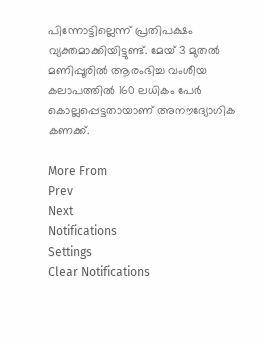പിന്നോട്ടില്ലെന്ന് പ്രതിപക്ഷം വ്യക്തമാക്കിയിട്ടുണ്ട്. മേയ് 3 മുതല്‍ മണിപ്പൂരില്‍ ആരംഭിച്ച വംശീയ കലാപത്തില്‍ 160 ലധികം പേര്‍ കൊല്ലപ്പെട്ടതായാണ് അനൗദ്യോഗിക കണക്ക്.

More From
Prev
Next
Notifications
Settings
Clear Notifications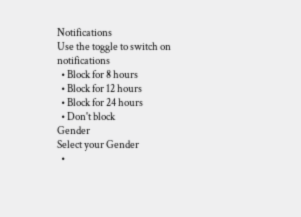Notifications
Use the toggle to switch on notifications
  • Block for 8 hours
  • Block for 12 hours
  • Block for 24 hours
  • Don't block
Gender
Select your Gender
  •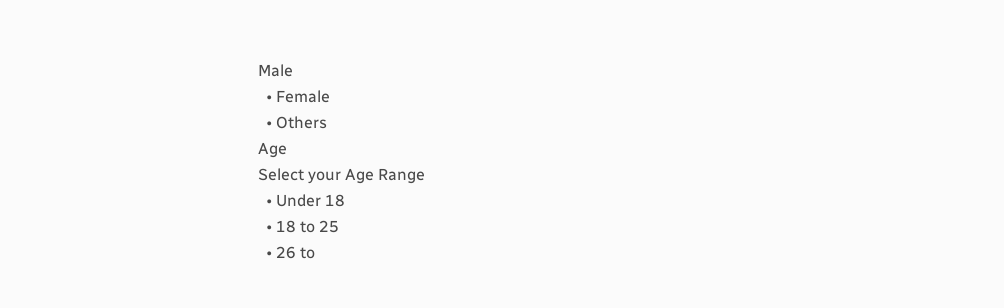Male
  • Female
  • Others
Age
Select your Age Range
  • Under 18
  • 18 to 25
  • 26 to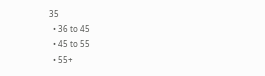35
  • 36 to 45
  • 45 to 55
  • 55+